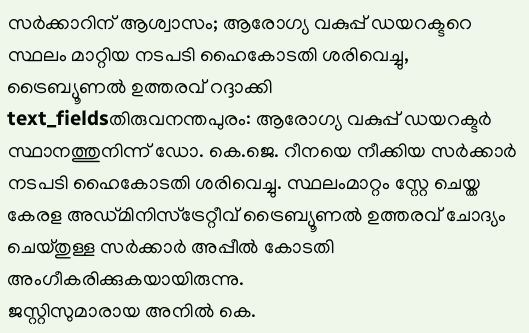സർക്കാറിന് ആശ്വാസം; ആരോഗ്യ വകുപ്പ് ഡയറക്ടറെ സ്ഥലം മാറ്റിയ നടപടി ഹൈകോടതി ശരിവെച്ചു, ട്രൈബ്യൂണൽ ഉത്തരവ് റദ്ദാക്കി
text_fieldsതിരുവനന്തപുരം: ആരോഗ്യ വകുപ്പ് ഡയറക്ടർ സ്ഥാനത്തുനിന്ന് ഡോ. കെ.ജെ. റീനയെ നീക്കിയ സർക്കാർ നടപടി ഹൈകോടതി ശരിവെച്ചു. സ്ഥലംമാറ്റം സ്റ്റേ ചെയ്ത കേരള അഡ്മിനിസ്ട്രേറ്റീവ് ട്രൈബ്യൂണൽ ഉത്തരവ് ചോദ്യം ചെയ്തുള്ള സർക്കാർ അപ്പീൽ കോടതി അംഗീകരിക്കുകയായിരുന്നു.
ജസ്റ്റിസുമാരായ അനിൽ കെ.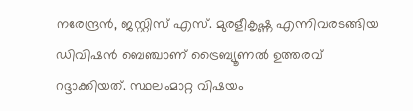നരേന്ദ്രൻ, ജസ്റ്റിസ് എസ്. മുരളീകൃഷ്ണ എന്നിവരടങ്ങിയ ഡിവിഷൻ ബെഞ്ചാണ് ട്രൈബ്യൂണൽ ഉത്തരവ് റദ്ദാക്കിയത്. സ്ഥലംമാറ്റ വിഷയം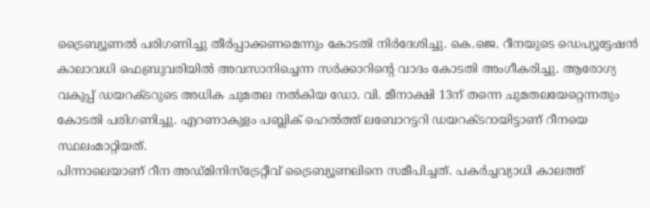ട്രൈബ്യൂണൽ പരിഗണിച്ചു തീർപ്പാക്കണമെന്നും കോടതി നിർദേശിച്ചു. കെ.ജെ. റീനയുടെ ഡെപ്യൂട്ടേഷൻ കാലാവധി ഫെബ്രുവരിയിൽ അവസാനിച്ചെന്ന സർക്കാറിന്റെ വാദം കോടതി അംഗീകരിച്ചു. ആരോഗ്യ വകുപ്പ് ഡയറക്ടറുടെ അധിക ചുമതല നൽകിയ ഡോ. വി. മീനാക്ഷി 13ന് തന്നെ ചുമതലയേറ്റെന്നതും കോടതി പരിഗണിച്ചു. എറണാകുളം പബ്ലിക് ഹെൽത്ത് ലബോറട്ടറി ഡയറക്ടറായിട്ടാണ് റീനയെ സ്ഥലംമാറ്റിയത്.
പിന്നാലെയാണ് റീന അഡ്മിനിസ്ട്രേറ്റീവ് ട്രൈബ്യൂണലിനെ സമീപിച്ചത്. പകർച്ചവ്യാധി കാലത്ത്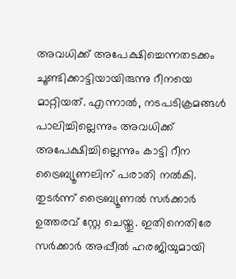അവധിക്ക് അപേക്ഷിച്ചെന്നതടക്കം ചൂണ്ടിക്കാട്ടിയായിരുന്നു റീനയെ മാറ്റിയത്. എന്നാൽ, നടപടിക്രമങ്ങൾ പാലിച്ചില്ലെന്നും അവധിക്ക് അപേക്ഷിച്ചില്ലെന്നും കാട്ടി റീന ട്രൈബ്യൂണലിന് പരാതി നൽകി. തുടർന്ന് ട്രൈബ്യൂണൽ സർക്കാർ ഉത്തരവ് സ്റ്റേ ചെയ്തു. ഇതിനെതിരേ സർക്കാർ അപ്പീൽ ഹരജിയുമായി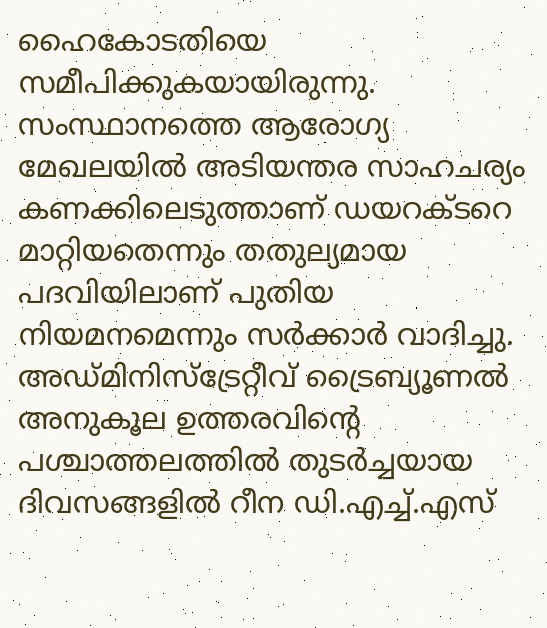ഹൈകോടതിയെ സമീപിക്കുകയായിരുന്നു.
സംസ്ഥാനത്തെ ആരോഗ്യ മേഖലയിൽ അടിയന്തര സാഹചര്യം കണക്കിലെടുത്താണ് ഡയറക്ടറെ മാറ്റിയതെന്നും തതുല്യമായ പദവിയിലാണ് പുതിയ നിയമനമെന്നും സർക്കാർ വാദിച്ചു. അഡ്മിനിസ്ട്രേറ്റീവ് ട്രൈബ്യൂണൽ അനുകൂല ഉത്തരവിന്റെ പശ്ചാത്തലത്തിൽ തുടർച്ചയായ ദിവസങ്ങളിൽ റീന ഡി.എച്ച്.എസ്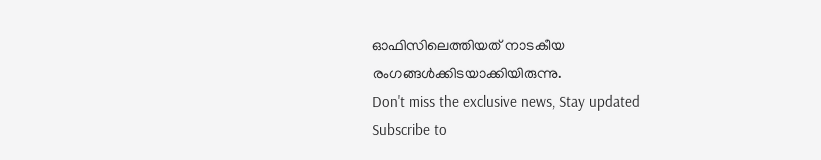ഓഫിസിലെത്തിയത് നാടകീയ രംഗങ്ങൾക്കിടയാക്കിയിരുന്നു.
Don't miss the exclusive news, Stay updated
Subscribe to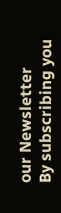our Newsletter
By subscribing you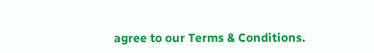agree to our Terms & Conditions.